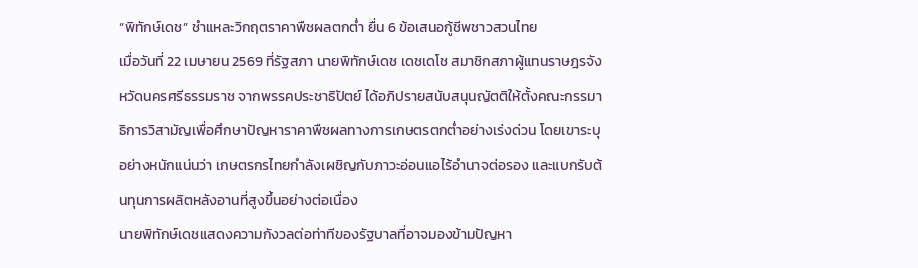“พิทักษ์เดช” ชำแหละวิกฤตราคาพืชผลตกต่ำ ยื่น 6 ข้อเสนอกู้ชีพชาวสวนไทย
เมื่อวันที่ 22 เมษายน 2569 ที่รัฐสภา นายพิทักษ์เดช เดชเดโช สมาชิกสภาผู้แทนราษฎรจังหวัดนครศรีธรรมราช จากพรรคประชาธิปัตย์ ได้อภิปรายสนับสนุนญัตติให้ตั้งคณะกรรมาธิการวิสามัญเพื่อศึกษาปัญหาราคาพืชผลทางการเกษตรตกต่ำอย่างเร่งด่วน โดยเขาระบุอย่างหนักแน่นว่า เกษตรกรไทยกำลังเผชิญกับภาวะอ่อนแอไร้อำนาจต่อรอง และแบกรับต้นทุนการผลิตหลังอานที่สูงขึ้นอย่างต่อเนื่อง
นายพิทักษ์เดชแสดงความกังวลต่อท่าทีของรัฐบาลที่อาจมองข้ามปัญหา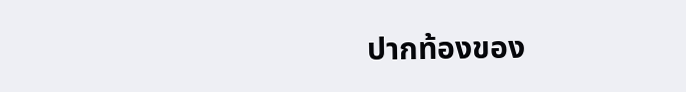ปากท้องของ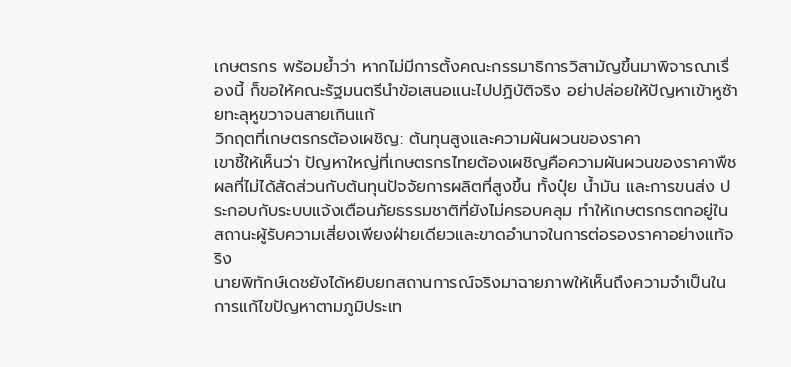เกษตรกร พร้อมย้ำว่า หากไม่มีการตั้งคณะกรรมาธิการวิสามัญขึ้นมาพิจารณาเรื่องนี้ ก็ขอให้คณะรัฐมนตรีนำข้อเสนอแนะไปปฏิบัติจริง อย่าปล่อยให้ปัญหาเข้าหูซ้ายทะลุหูขวาจนสายเกินแก้
วิกฤตที่เกษตรกรต้องเผชิญ: ต้นทุนสูงและความผันผวนของราคา
เขาชี้ให้เห็นว่า ปัญหาใหญ่ที่เกษตรกรไทยต้องเผชิญคือความผันผวนของราคาพืชผลที่ไม่ได้สัดส่วนกับต้นทุนปัจจัยการผลิตที่สูงขึ้น ทั้งปุ๋ย น้ำมัน และการขนส่ง ประกอบกับระบบแจ้งเตือนภัยธรรมชาติที่ยังไม่ครอบคลุม ทำให้เกษตรกรตกอยู่ในสถานะผู้รับความเสี่ยงเพียงฝ่ายเดียวและขาดอำนาจในการต่อรองราคาอย่างแท้จริง
นายพิทักษ์เดชยังได้หยิบยกสถานการณ์จริงมาฉายภาพให้เห็นถึงความจำเป็นในการแก้ไขปัญหาตามภูมิประเท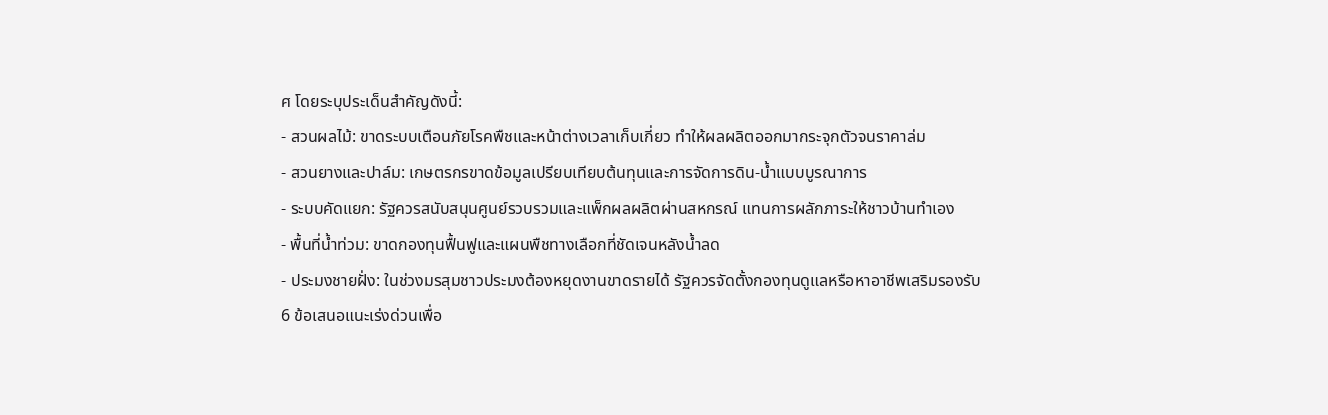ศ โดยระบุประเด็นสำคัญดังนี้:
- สวนผลไม้: ขาดระบบเตือนภัยโรคพืชและหน้าต่างเวลาเก็บเกี่ยว ทำให้ผลผลิตออกมากระจุกตัวจนราคาล่ม
- สวนยางและปาล์ม: เกษตรกรขาดข้อมูลเปรียบเทียบต้นทุนและการจัดการดิน-น้ำแบบบูรณาการ
- ระบบคัดแยก: รัฐควรสนับสนุนศูนย์รวบรวมและแพ็กผลผลิตผ่านสหกรณ์ แทนการผลักภาระให้ชาวบ้านทำเอง
- พื้นที่น้ำท่วม: ขาดกองทุนฟื้นฟูและแผนพืชทางเลือกที่ชัดเจนหลังน้ำลด
- ประมงชายฝั่ง: ในช่วงมรสุมชาวประมงต้องหยุดงานขาดรายได้ รัฐควรจัดตั้งกองทุนดูแลหรือหาอาชีพเสริมรองรับ
6 ข้อเสนอแนะเร่งด่วนเพื่อ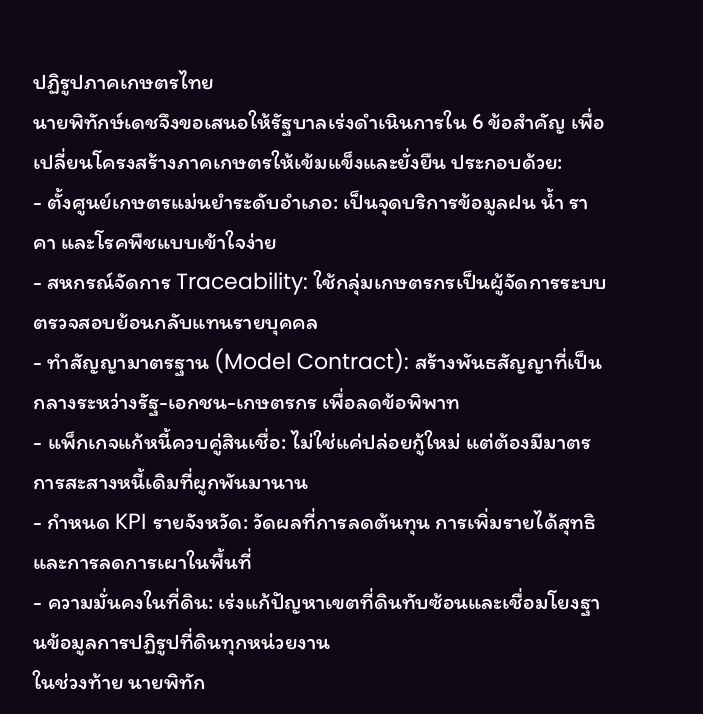ปฏิรูปภาคเกษตรไทย
นายพิทักษ์เดชจึงขอเสนอให้รัฐบาลเร่งดำเนินการใน 6 ข้อสำคัญ เพื่อเปลี่ยนโครงสร้างภาคเกษตรให้เข้มแข็งและยั่งยืน ประกอบด้วย:
- ตั้งศูนย์เกษตรแม่นยำระดับอำเภอ: เป็นจุดบริการข้อมูลฝน น้ำ ราคา และโรคพืชแบบเข้าใจง่าย
- สหกรณ์จัดการ Traceability: ใช้กลุ่มเกษตรกรเป็นผู้จัดการระบบตรวจสอบย้อนกลับแทนรายบุคคล
- ทำสัญญามาตรฐาน (Model Contract): สร้างพันธสัญญาที่เป็นกลางระหว่างรัฐ-เอกชน-เกษตรกร เพื่อลดข้อพิพาท
- แพ็กเกจแก้หนี้ควบคู่สินเชื่อ: ไม่ใช่แค่ปล่อยกู้ใหม่ แต่ต้องมีมาตรการสะสางหนี้เดิมที่ผูกพันมานาน
- กำหนด KPI รายจังหวัด: วัดผลที่การลดต้นทุน การเพิ่มรายได้สุทธิ และการลดการเผาในพื้นที่
- ความมั่นคงในที่ดิน: เร่งแก้ปัญหาเขตที่ดินทับซ้อนและเชื่อมโยงฐานข้อมูลการปฏิรูปที่ดินทุกหน่วยงาน
ในช่วงท้าย นายพิทัก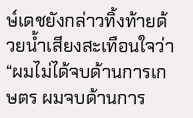ษ์เดชยังกล่าวทิ้งท้ายด้วยน้ำเสียงสะเทือนใจว่า “ผมไม่ได้จบด้านการเกษตร ผมจบด้านการ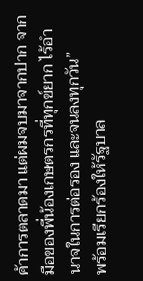ค้าการตลาดมา แต่ผมจบมาจากปาก จากมือของพี่น้องเกษตรกรที่ทุกข์ยาก ไร้อำนาจในการต่อรอง และจนลงทุกวัน”
พร้อมเรียกร้องให้รัฐบาล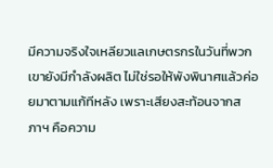มีความจริงใจเหลียวแลเกษตรกรในวันที่พวกเขายังมีกำลังผลิต ไม่ใช่รอให้พังพินาศแล้วค่อยมาตามแก้ทีหลัง เพราะเสียงสะท้อนจากสภาฯ คือความ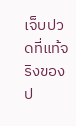เจ็บปวดที่แท้จริงของป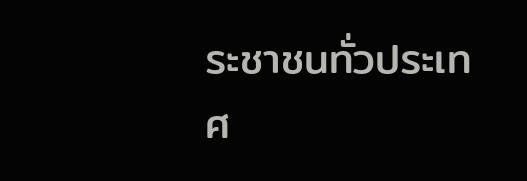ระชาชนทั่วประเทศ